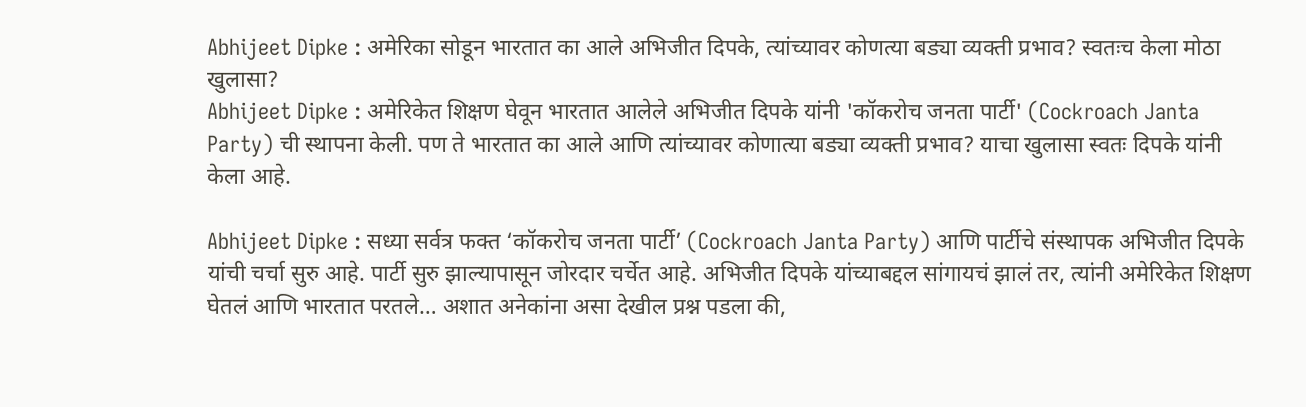Abhijeet Dipke : अमेरिका सोडून भारतात का आले अभिजीत दिपके, त्यांच्यावर कोणत्या बड्या व्यक्ती प्रभाव? स्वतःच केला मोठा खुलासा?
Abhijeet Dipke : अमेरिकेत शिक्षण घेवून भारतात आलेले अभिजीत दिपके यांनी 'कॉकरोच जनता पार्टी' (Cockroach Janta Party) ची स्थापना केली. पण ते भारतात का आले आणि त्यांच्यावर कोणात्या बड्या व्यक्ती प्रभाव? याचा खुलासा स्वतः दिपके यांनी केला आहे.

Abhijeet Dipke : सध्या सर्वत्र फक्त ‘कॉकरोच जनता पार्टी’ (Cockroach Janta Party) आणि पार्टीचे संस्थापक अभिजीत दिपके यांची चर्चा सुरु आहे. पार्टी सुरु झाल्यापासून जोरदार चर्चेत आहे. अभिजीत दिपके यांच्याबद्दल सांगायचं झालं तर, त्यांनी अमेरिकेत शिक्षण घेतलं आणि भारतात परतले… अशात अनेकांना असा देखील प्रश्न पडला की,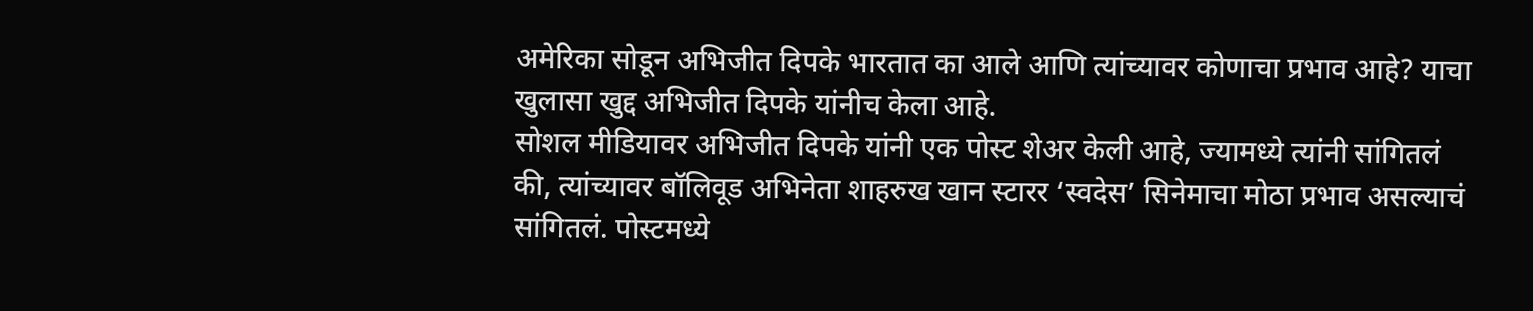अमेरिका सोडून अभिजीत दिपके भारतात का आले आणि त्यांच्यावर कोणाचा प्रभाव आहे? याचा खुलासा खुद्द अभिजीत दिपके यांनीच केला आहे.
सोशल मीडियावर अभिजीत दिपके यांनी एक पोस्ट शेअर केली आहे, ज्यामध्ये त्यांनी सांगितलं की, त्यांच्यावर बॉलिवूड अभिनेता शाहरुख खान स्टारर ‘स्वदेस’ सिनेमाचा मोठा प्रभाव असल्याचं सांगितलं. पोस्टमध्ये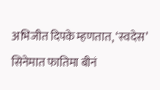अभिजीत दिपके म्हणतात, ‘स्वदेस’ सिनेमात फातिमा बीनं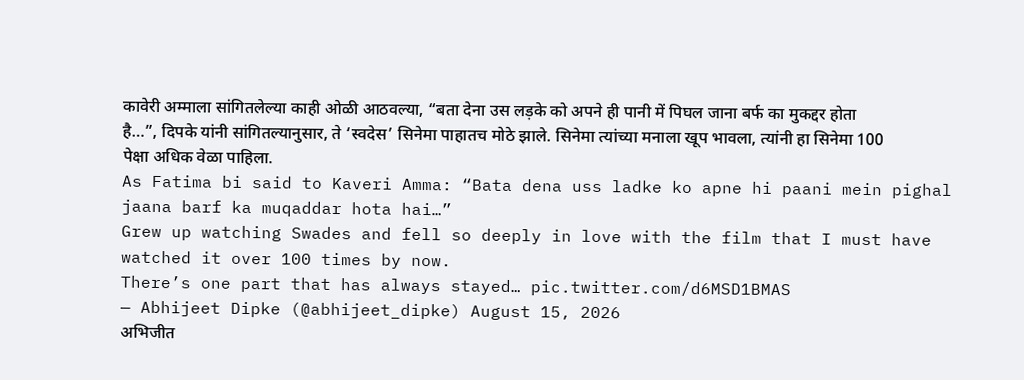कावेरी अम्माला सांगितलेल्या काही ओळी आठवल्या, “बता देना उस लड़के को अपने ही पानी में पिघल जाना बर्फ का मुकद्दर होता है…”, दिपके यांनी सांगितल्यानुसार, ते ‘स्वदेस’ सिनेमा पाहातच मोठे झाले. सिनेमा त्यांच्या मनाला खूप भावला, त्यांनी हा सिनेमा 100 पेक्षा अधिक वेळा पाहिला.
As Fatima bi said to Kaveri Amma: “Bata dena uss ladke ko apne hi paani mein pighal jaana barf ka muqaddar hota hai…”
Grew up watching Swades and fell so deeply in love with the film that I must have watched it over 100 times by now.
There’s one part that has always stayed… pic.twitter.com/d6MSD1BMAS
— Abhijeet Dipke (@abhijeet_dipke) August 15, 2026
अभिजीत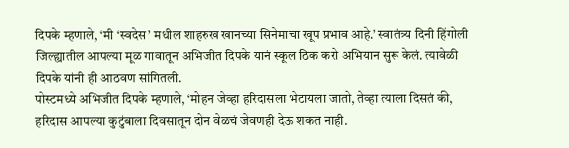दिपके म्हणाले, ‘मी ‘स्वदेस’ मधील शाहरुख खानच्या सिनेमाचा खूप प्रभाव आहे.’ स्वातंत्र्य दिनी हिंगोली जिल्ह्यातील आपल्या मूळ गावातून अभिजीत दिपके यानं स्कूल ठिक करो अभियान सुरू केलं. त्यावेळी दिपके यांनी ही आठवण सांगितली.
पोस्टमध्ये अभिजीत दिपके म्हणाले, ‘मोहन जेव्हा हरिदासला भेटायला जातो, तेव्हा त्याला दिसतं की, हरिदास आपल्या कुटुंबाला दिवसातून दोन वेळचं जेवणही देऊ शकत नाही.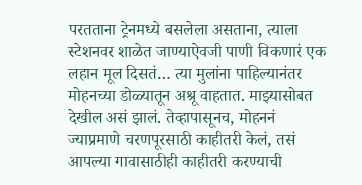परतताना ट्रेनमध्ये बसलेला असताना, त्याला स्टेशनवर शाळेत जाण्याऐवजी पाणी विकणारं एक लहान मूल दिसतं… त्या मुलांना पाहिल्यानंतर मोहनच्या डोळ्यातून अश्रू वाहतात. माझ्यासोबत देखील असं झालं. तेव्हापासूनच, मोहननं ज्याप्रमाणे चरणपूरसाठी काहीतरी केलं, तसं आपल्या गावासाठीही काहीतरी करण्याची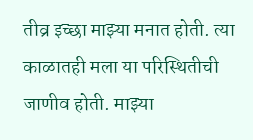तीव्र इच्छा माझ्या मनात होती. त्या काळातही मला या परिस्थितीची जाणीव होती. माझ्या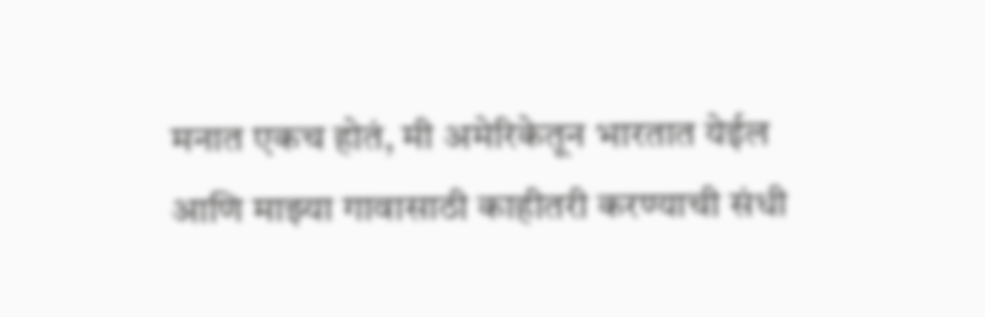मनात एकच होतं, मी अमेरिकेतून भारतात येईल आणि माझ्या गावासाठी काहीतरी करण्याची संधी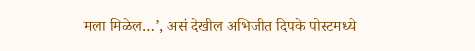मला मिळेल…’, असं देखील अभिजीत दिपके पोस्टमध्ये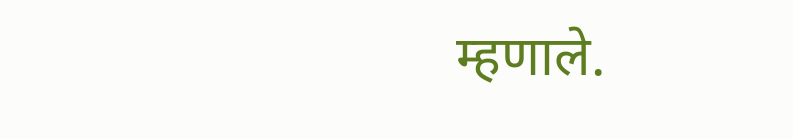म्हणाले.